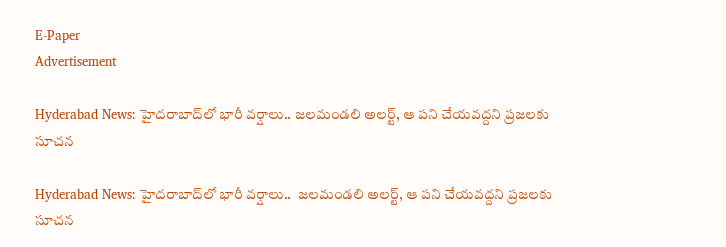E-Paper
Advertisement

Hyderabad News: హైదరాబాద్‌లో భారీ వర్షాలు.. జలమండలి అలర్ట్, ఆ పని చేయవద్దని ప్ర‌జ‌లకు సూచన

Hyderabad News: హైదరాబాద్‌లో భారీ వర్షాలు..  జలమండలి అలర్ట్, ఆ పని చేయవద్దని ప్ర‌జ‌లకు సూచన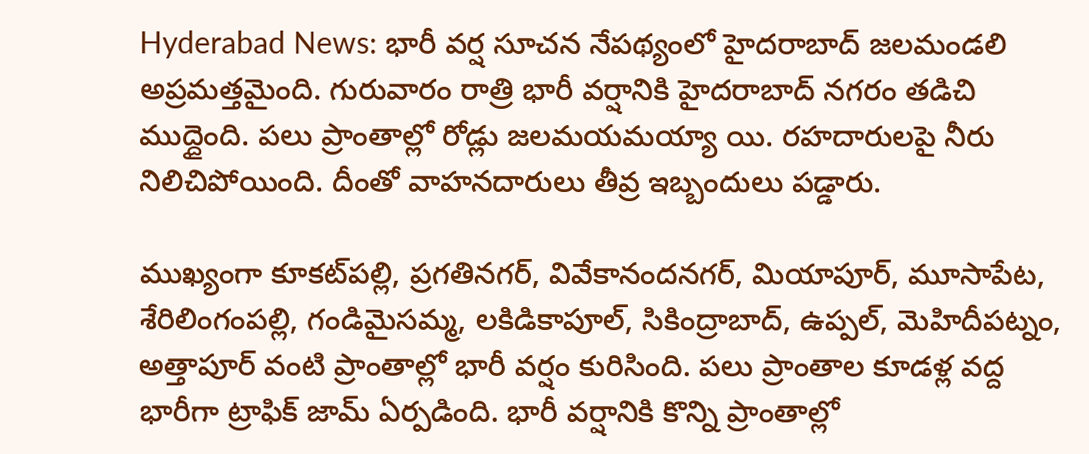Hyderabad News: భారీ వర్ష సూచన నేపథ్యంలో హైదరాబాద్ జలమండలి అప్రమత్తమైంది. గురువారం రాత్రి భారీ వర్షానికి హైదరాబాద్ నగరం తడిచి ముద్దైంది. పలు ప్రాంతాల్లో రోడ్లు జలమయమయ్యా యి. రహదారులపై నీరు నిలిచిపోయింది. దీంతో వాహనదారులు తీవ్ర ఇబ్బందులు పడ్డారు.

ముఖ్యంగా కూక‌ట్‌ప‌ల్లి, ప్ర‌గ‌తిన‌గ‌ర్‌, వివేకానంద‌న‌గ‌ర్‌, మియాపూర్‌, మూసాపేట‌, శేరిలింగంప‌ల్లి, గండిమైస‌మ్మ‌, ల‌కిడికాపూల్‌, సికింద్రాబాద్, ఉప్ప‌ల్‌, మెహిదీపట్నం, అత్తాపూర్ వంటి ప్రాంతాల్లో భారీ వ‌ర్షం కురిసింది. పలు ప్రాంతాల కూడళ్ల వద్ద భారీగా ట్రాఫిక్ జామ్ ఏర్పడింది. భారీ వర్షానికి కొన్ని ప్రాంతాల్లో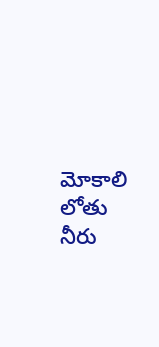మోకాలి లోతు నీరు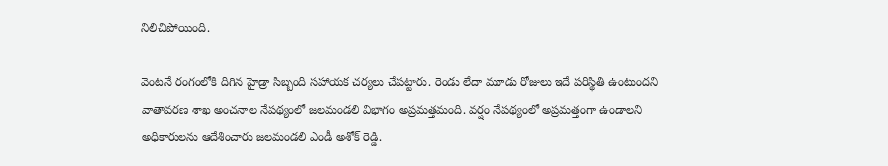నిలిచిపోయింది.

వెంటనే రంగంలోకి దిగిన హైడ్రా సిబ్బంది సహాయక చర్యలు చేపట్టారు. రెండు లేదా మూడు రోజులు ఇదే పరిస్థితి ఉంటుందని వాతావరణ శాఖ అంచనాల నేపథ్యంలో జలమండలి విభాగం అప్రమత్తమంది. వర్షం నేపథ్యంలో అప్రమత్తంగా ఉండాలని అధికారులను ఆదేశించారు జలమండలి ఎండీ అశోక్ రెడ్డి.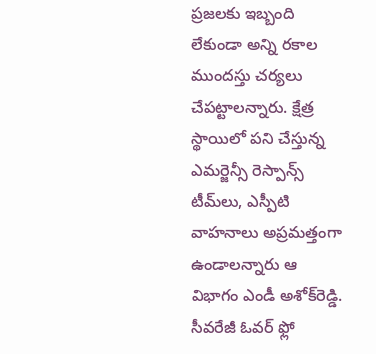ప్రజలకు ఇబ్బంది లేకుండా అన్ని రకాల ముందస్తు చర్యలు చేపట్టాలన్నారు. క్షేత్ర స్థాయిలో పని చేస్తున్న ఎమర్జెన్సీ రెస్పాన్స్ టీమ్‌లు, ఎస్పీటి వాహనాలు అప్రమత్తంగా ఉండాలన్నారు ఆ విభాగం ఎండీ అశోక్‌రెడ్డి. సీవరేజీ ఓవర్ ఫ్లో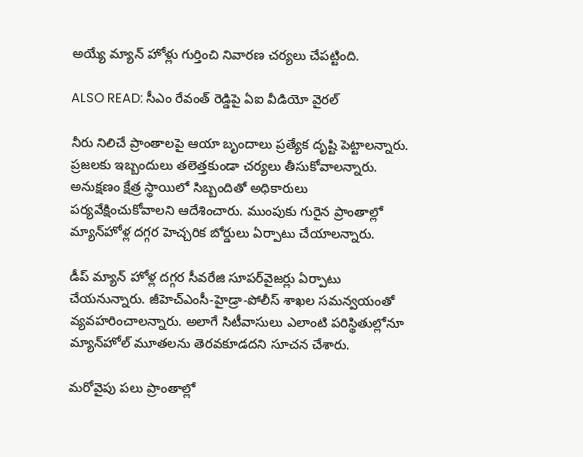అయ్యే మ్యాన్ హోళ్లు గుర్తించి నివారణ చర్యలు చేపట్టింది.

ALSO READ: సీఎం రేవంత్ రెడ్డిపై ఏఐ వీడియో వైరల్

నీరు నిలిచే ప్రాంతాలపై ఆయా బృందాలు ప్రత్యేక దృష్టి పెట్టాలన్నారు. ప్ర‌జ‌ల‌కు ఇబ్బందులు త‌లెత్త‌కుండా చ‌ర్య‌లు తీసుకోవాల‌న్నారు. అనుక్షణం క్షేత్ర స్థాయిలో సిబ్బందితో అధికారులు పర్యవేక్షించుకోవాలని ఆదేశించారు. ముంపుకు గురైన ప్రాంతాల్లో మ్యాన్‌హోళ్ల ద‌గ్గ‌ర హెచ్చ‌రిక బోర్డులు ఏర్పాటు చేయాల‌న్నారు.

డీప్ మ్యాన్‌ హోళ్ల ద‌గ్గ‌ర సీవ‌రేజి సూప‌ర్‌వైజ‌ర్లు ఏర్పాటు చేయనున్నారు. జీహెచ్ఎంసీ-హైడ్రా-పోలీస్ శాఖ‌ల స‌మ‌న్వ‌యంతో వ్య‌వ‌హ‌రించాల‌న్నారు. అలాగే సిటీవాసులు ఎలాంటి ప‌రిస్థితుల్లోనూ మ్యాన్‌హోల్ మూత‌ల‌ను తెర‌వ‌కూడ‌దని సూచన చేశారు.

మరోవైపు పలు ప్రాంతాల్లో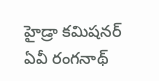హైడ్రా కమిషనర్ ఏవీ రంగనాథ్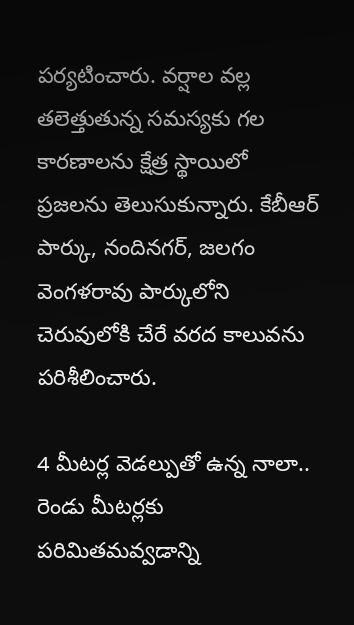పర్యటించారు. వర్షాల వల్ల తలెత్తుతున్న సమస్యకు గల కారణాలను క్షేత్ర స్థాయిలో ప్రజలను తెలుసుకున్నారు. కేబీఆర్ పార్కు, నందినగర్, జలగం వెంగళరావు పార్కులోని చెరువులోకి చేరే వరద కాలువను పరిశీలించారు.

4 మీటర్ల వెడల్పుతో ఉన్న నాలా.. రెండు మీటర్లకు పరిమితమవ్వడాన్ని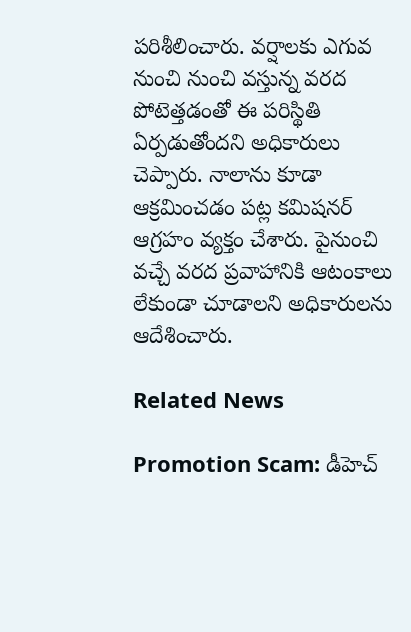పరిశీలించారు. వర్షాలకు ఎగువ నుంచి నుంచి వస్తున్న వరద పోటెత్తడంతో ఈ పరిస్థితి ఏర్పడుతోందని అధికారులు చెప్పారు. నాలాను కూడా ఆక్రమించడం పట్ల కమిషనర్ ఆగ్రహం వ్యక్తం చేశారు. పైనుంచి వచ్చే వరద ప్రవాహానికి ఆటంకాలు లేకుండా చూడాలని అధికారులను ఆదేశించారు.

Related News

Promotion Scam: డీహెచ్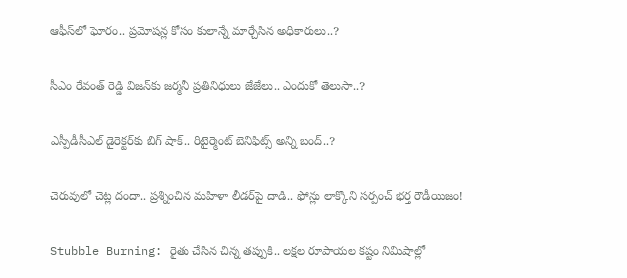ఆఫీస్‌లో ఘోరం.. ప్రమోషన్ల కోసం కులాన్నే మార్చేసిన అధికారులు..?

సీఎం రేవంత్ రెడ్డి విజన్‌కు జర్మనీ ప్రతినిధులు జేజేలు.. ఎందుకో తెలుసా..?

ఎస్పీడీసీఎల్ డైరెక్టర్‌కు బిగ్ షాక్.. రిటైర్మెంట్ బెనిఫిట్స్ అన్ని బంద్..?

చెరువులో చెట్ల దందా.. ప్రశ్నించిన మహిళా లీడర్‌పై దాడి.. ఫోన్లు లాక్కొని సర్పంచ్ భర్త రౌడీయిజం!

Stubble Burning: రైతు చేసిన చిన్న తప్పుకి.. లక్షల రూపాయల కష్టం నిమిషాల్లో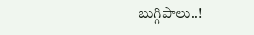బుగ్గిపాలు..!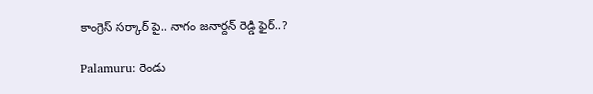కాంగ్రెస్ సర్కార్‌ పై.. నాగం జనార్దన్ రెడ్డి ఫైర్..?

Palamuru: రెండు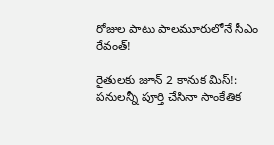రోజుల పాటు పాలమూరులోనే సీఎం రేవంత్!

రైతులకు జూన్ 2 కానుక మిస్!: పనులన్నీ పూర్తి చేసినా సాంకేతిక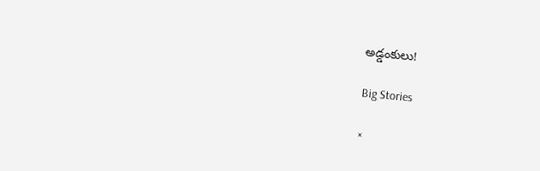అడ్డంకులు!

Big Stories

×